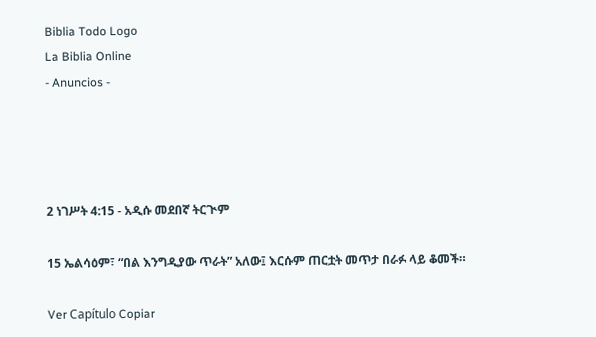Biblia Todo Logo
La Biblia Online
- Anuncios -




2 ነገሥት 4:15 - አዲሱ መደበኛ ትርጒም

15 ኤልሳዕም፣ “በል እንግዲያው ጥራት” አለው፤ እርሱም ጠርቷት መጥታ በራፉ ላይ ቆመች።

Ver Capítulo Copiar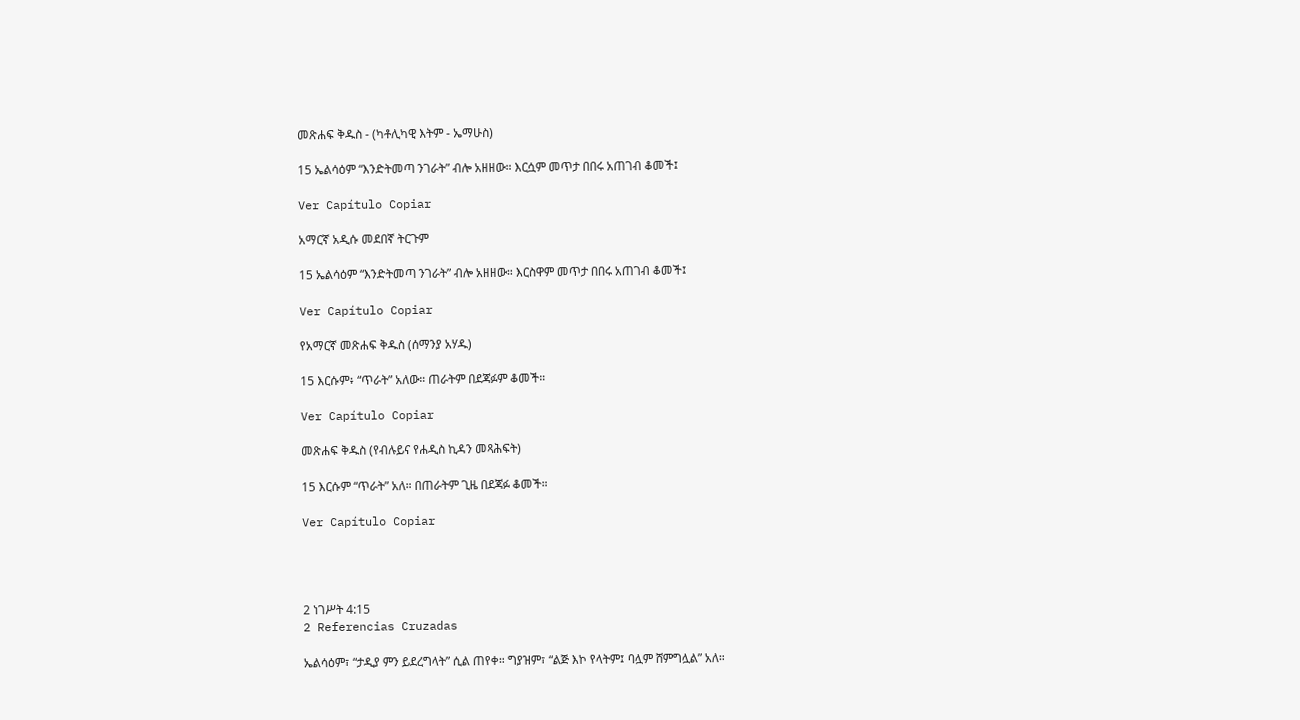መጽሐፍ ቅዱስ - (ካቶሊካዊ እትም - ኤማሁስ)

15 ኤልሳዕም “እንድትመጣ ንገራት” ብሎ አዘዘው። እርሷም መጥታ በበሩ አጠገብ ቆመች፤

Ver Capítulo Copiar

አማርኛ አዲሱ መደበኛ ትርጉም

15 ኤልሳዕም “እንድትመጣ ንገራት” ብሎ አዘዘው። እርስዋም መጥታ በበሩ አጠገብ ቆመች፤

Ver Capítulo Copiar

የአማርኛ መጽሐፍ ቅዱስ (ሰማንያ አሃዱ)

15 እርሱም፥ “ጥራት” አለው። ጠራትም በደጃፉም ቆመች።

Ver Capítulo Copiar

መጽሐፍ ቅዱስ (የብሉይና የሐዲስ ኪዳን መጻሕፍት)

15 እርሱም “ጥራት” አለ። በጠራትም ጊዜ በደጃፉ ቆመች።

Ver Capítulo Copiar




2 ነገሥት 4:15
2 Referencias Cruzadas

ኤልሳዕም፣ “ታዲያ ምን ይደረግላት” ሲል ጠየቀ። ግያዝም፣ “ልጅ እኮ የላትም፤ ባሏም ሸምግሏል” አለ።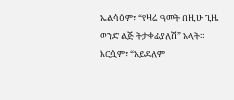ኤልሳዕም፣ “የዛሬ ዓመት በዚሁ ጊዜ ወንድ ልጅ ትታቀፊያለሽ” አላት። እርሷም፣ “አይደለም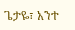ጌታዬ፣ አንተ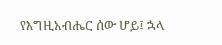የእግዚአብሔር ሰው ሆይ፤ ኋላ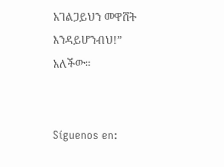አገልጋይህን መዋሸት እንዳይሆንብህ!” አለችው።


Síguenos en: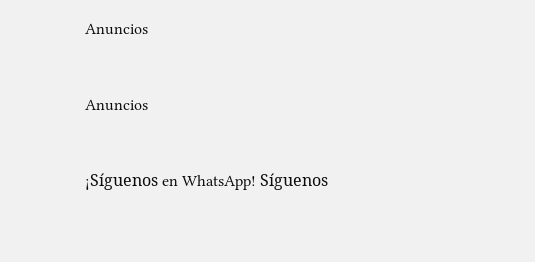Anuncios


Anuncios


¡Síguenos en WhatsApp! Síguenos